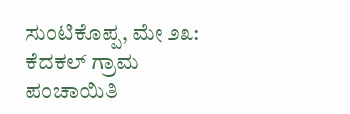ಸುಂಟಿಕೊಪ್ಪ, ಮೇ ೨೩: ಕೆದಕಲ್ ಗ್ರಾಮ ಪಂಚಾಯಿತಿ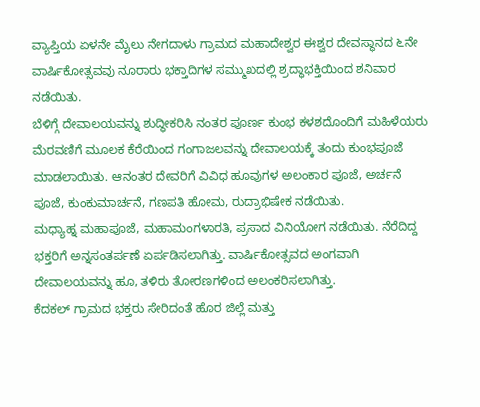ವ್ಯಾಪ್ತಿಯ ಏಳನೇ ಮೈಲು ನೇಗದಾಳು ಗ್ರಾಮದ ಮಹಾದೇಶ್ವರ ಈಶ್ವರ ದೇವಸ್ಥಾನದ ೬ನೇ ವಾರ್ಷಿಕೋತ್ಸವವು ನೂರಾರು ಭಕ್ತಾದಿಗಳ ಸಮ್ಮುಖದಲ್ಲಿ ಶ್ರದ್ಧಾಭಕ್ತಿಯಿಂದ ಶನಿವಾರ ನಡೆಯಿತು.
ಬೆಳಿಗ್ಗೆ ದೇವಾಲಯವನ್ನು ಶುದ್ಧೀಕರಿಸಿ ನಂತರ ಪೂರ್ಣ ಕುಂಭ ಕಳಶದೊಂದಿಗೆ ಮಹಿಳೆಯರು ಮೆರವಣಿಗೆ ಮೂಲಕ ಕೆರೆಯಿಂದ ಗಂಗಾಜಲವನ್ನು ದೇವಾಲಯಕ್ಕೆ ತಂದು ಕುಂಭಪೂಜೆ ಮಾಡಲಾಯಿತು. ಆನಂತರ ದೇವರಿಗೆ ವಿವಿಧ ಹೂವುಗಳ ಅಲಂಕಾರ ಪೂಜೆ, ಅರ್ಚನೆ ಪೂಜೆ, ಕುಂಕುಮಾರ್ಚನೆ, ಗಣಪತಿ ಹೋಮ, ರುದ್ರಾಭಿಷೇಕ ನಡೆಯಿತು.
ಮಧ್ಯಾಹ್ನ ಮಹಾಪೂಜೆ, ಮಹಾಮಂಗಳಾರತಿ, ಪ್ರಸಾದ ವಿನಿಯೋಗ ನಡೆಯಿತು. ನೆರೆದಿದ್ದ ಭಕ್ತರಿಗೆ ಅನ್ನಸಂತರ್ಪಣೆ ಏರ್ಪಡಿಸಲಾಗಿತ್ತು. ವಾರ್ಷಿಕೋತ್ಸವದ ಅಂಗವಾಗಿ ದೇವಾಲಯವನ್ನು ಹೂ, ತಳಿರು ತೋರಣಗಳಿಂದ ಅಲಂಕರಿಸಲಾಗಿತ್ತು.
ಕೆದಕಲ್ ಗ್ರಾಮದ ಭಕ್ತರು ಸೇರಿದಂತೆ ಹೊರ ಜಿಲ್ಲೆ ಮತ್ತು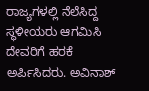ರಾಜ್ಯಗಳಲ್ಲಿ ನೆಲೆಸಿದ್ದ ಸ್ಥಳೀಯರು ಆಗಮಿಸಿ ದೇವರಿಗೆ ಹರಕೆ ಅರ್ಪಿಸಿದರು. ಅವಿನಾಶ್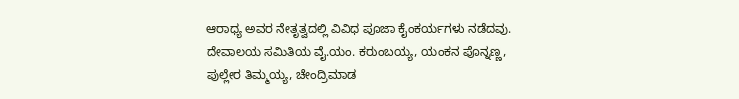ಆರಾಧ್ಯ ಅವರ ನೇತೃತ್ವದಲ್ಲಿ ವಿವಿಧ ಪೂಜಾ ಕೈಂಕರ್ಯಗಳು ನಡೆದವು. ದೇವಾಲಯ ಸಮಿತಿಯ ವೈ.ಯಂ. ಕರುಂಬಯ್ಯ, ಯಂಕನ ಪೊನ್ನಣ್ಣ, ಪುಲ್ಲೇರ ತಿಮ್ಮಯ್ಯ, ಚೇಂದ್ರಿಮಾಡ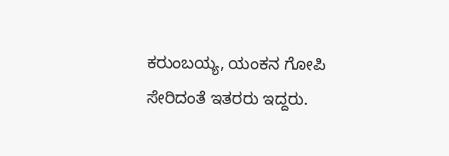ಕರುಂಬಯ್ಯ, ಯಂಕನ ಗೋಪಿ ಸೇರಿದಂತೆ ಇತರರು ಇದ್ದರು.